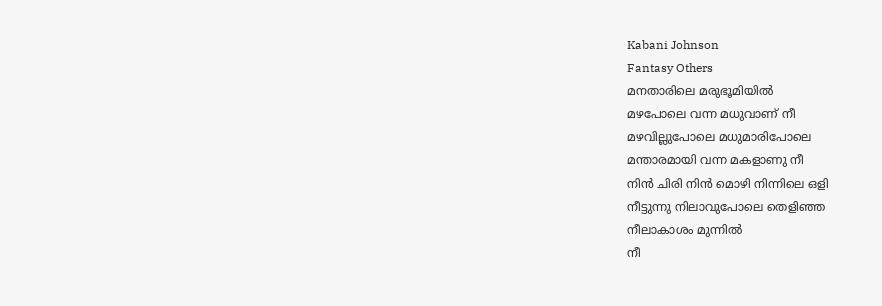Kabani Johnson
Fantasy Others
മനതാരിലെ മരുഭൂമിയിൽ
മഴപോലെ വന്ന മധുവാണ് നീ
മഴവില്ലുപോലെ മധുമാരിപോലെ
മന്താരമായി വന്ന മകളാണു നീ
നിൻ ചിരി നിൻ മൊഴി നിന്നിലെ ഒളി
നീട്ടുന്നു നിലാവുപോലെ തെളിഞ്ഞ
നീലാകാശം മുന്നിൽ
നീ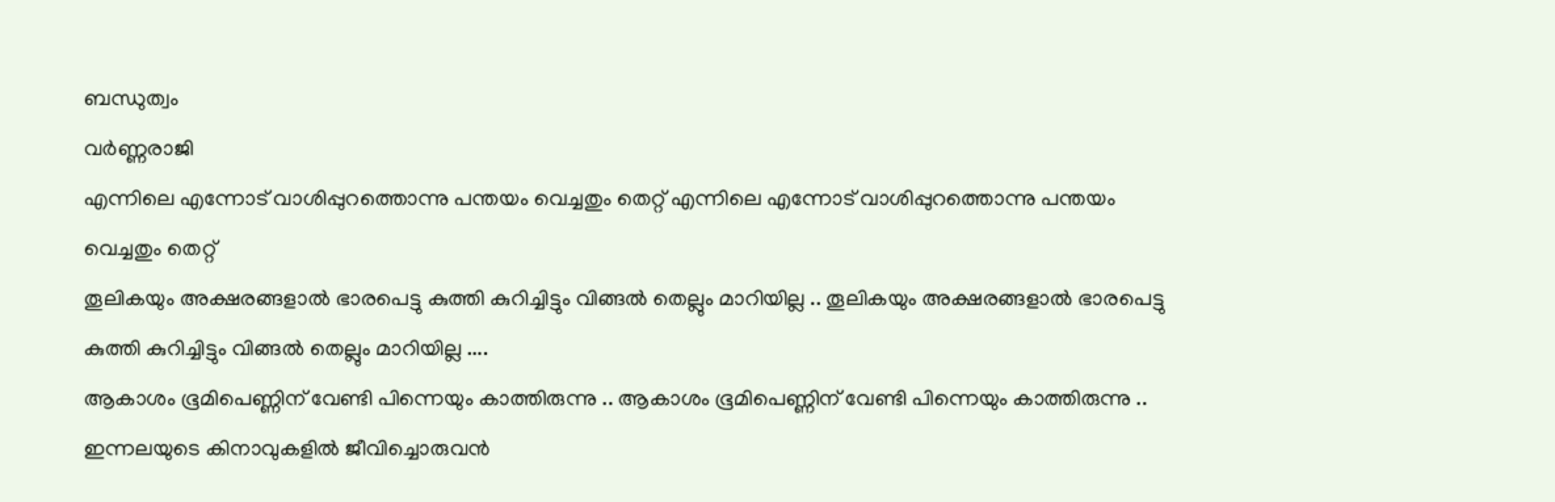ബന്ധുത്വം
വർണ്ണരാജി
എന്നിലെ എന്നോട് വാശിപ്പുറത്തൊന്നു പന്തയം വെച്ചതും തെറ്റ് എന്നിലെ എന്നോട് വാശിപ്പുറത്തൊന്നു പന്തയം വെച്ചതും തെറ്റ്
തൂലികയും അക്ഷരങ്ങളാൽ ഭാരപെട്ടു കുത്തി കുറിച്ചിട്ടും വിങ്ങൽ തെല്ലും മാറിയില്ല .. തൂലികയും അക്ഷരങ്ങളാൽ ഭാരപെട്ടു കുത്തി കുറിച്ചിട്ടും വിങ്ങൽ തെല്ലും മാറിയില്ല ....
ആകാശം ഭൂമിപെണ്ണിന് വേണ്ടി പിന്നെയും കാത്തിരുന്നു .. ആകാശം ഭൂമിപെണ്ണിന് വേണ്ടി പിന്നെയും കാത്തിരുന്നു ..
ഇന്നലയുടെ കിനാവുകളിൽ ജീവിച്ചൊരുവൻ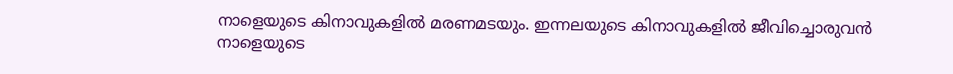നാളെയുടെ കിനാവുകളിൽ മരണമടയും. ഇന്നലയുടെ കിനാവുകളിൽ ജീവിച്ചൊരുവൻ നാളെയുടെ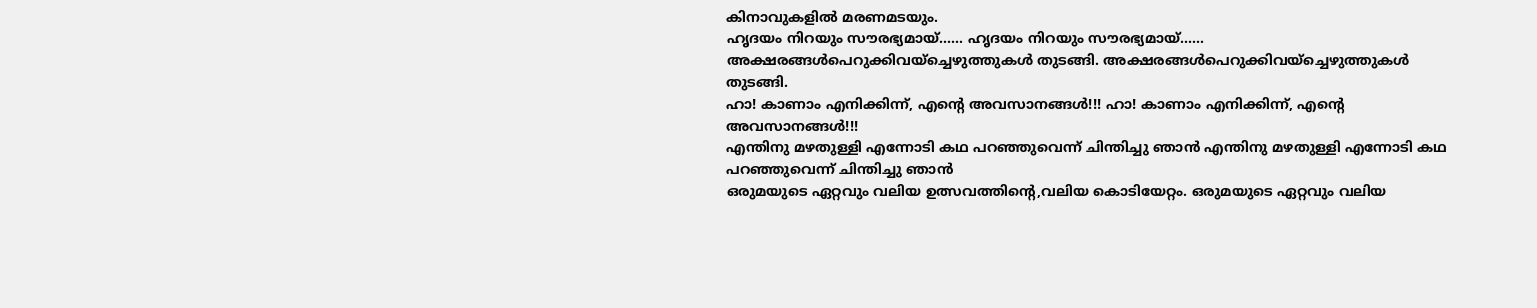കിനാവുകളിൽ മരണമടയും.
ഹൃദയം നിറയും സൗരഭ്യമായ്...... ഹൃദയം നിറയും സൗരഭ്യമായ്......
അക്ഷരങ്ങൾപെറുക്കിവയ്ച്ചെഴുത്തുകൾ തുടങ്ങി. അക്ഷരങ്ങൾപെറുക്കിവയ്ച്ചെഴുത്തുകൾ തുടങ്ങി.
ഹാ! കാണാം എനിക്കിന്ന്, എന്റെ അവസാനങ്ങൾ!!! ഹാ! കാണാം എനിക്കിന്ന്, എന്റെ അവസാനങ്ങൾ!!!
എന്തിനു മഴതുള്ളി എന്നോടി കഥ പറഞ്ഞുവെന്ന് ചിന്തിച്ചു ഞാൻ എന്തിനു മഴതുള്ളി എന്നോടി കഥ പറഞ്ഞുവെന്ന് ചിന്തിച്ചു ഞാൻ
ഒരുമയുടെ ഏറ്റവും വലിയ ഉത്സവത്തിന്റെ,വലിയ കൊടിയേറ്റം. ഒരുമയുടെ ഏറ്റവും വലിയ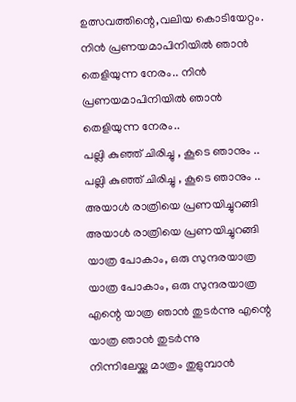ഉത്സവത്തിന്റെ,വലിയ കൊടിയേറ്റം.
നിൻ പ്രണയമാപിനിയിൽ ഞാൻ തെളിയുന്ന നേരം.. നിൻ പ്രണയമാപിനിയിൽ ഞാൻ തെളിയുന്ന നേരം..
പല്ലി കുഞ്ഞ് ചിരിച്ചു , കൂടെ ഞാനും .. പല്ലി കുഞ്ഞ് ചിരിച്ചു , കൂടെ ഞാനും ..
അയാൾ രാത്രിയെ പ്രണയിച്ചുറങ്ങി അയാൾ രാത്രിയെ പ്രണയിച്ചുറങ്ങി
യാത്ര പോകാം, ഒരു സുന്ദരയാത്ര യാത്ര പോകാം, ഒരു സുന്ദരയാത്ര
എന്റെ യാത്ര ഞാൻ തുടർന്നു എന്റെ യാത്ര ഞാൻ തുടർന്നു
നിന്നിലേയ്ക്കു മാത്രം തുളുമ്പാൻ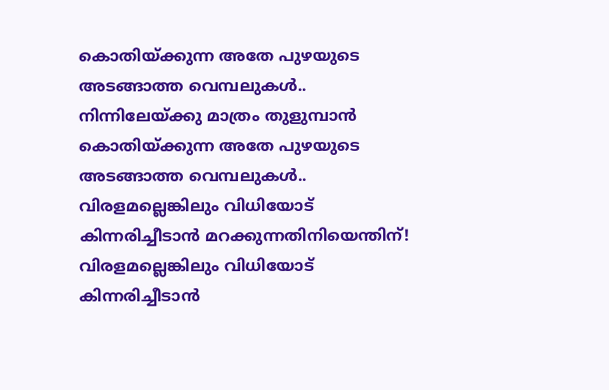കൊതിയ്ക്കുന്ന അതേ പുഴയുടെ അടങ്ങാത്ത വെമ്പലുകൾ.. നിന്നിലേയ്ക്കു മാത്രം തുളുമ്പാൻ കൊതിയ്ക്കുന്ന അതേ പുഴയുടെ അടങ്ങാത്ത വെമ്പലുകൾ..
വിരളമല്ലെങ്കിലും വിധിയോട് കിന്നരിച്ചീടാൻ മറക്കുന്നതിനിയെന്തിന്! വിരളമല്ലെങ്കിലും വിധിയോട് കിന്നരിച്ചീടാൻ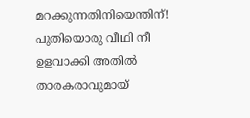മറക്കുന്നതിനിയെന്തിന്!
പുതിയൊരു വീഥി നീ ഉളവാക്കി അതിൽ താരകരാവുമായ്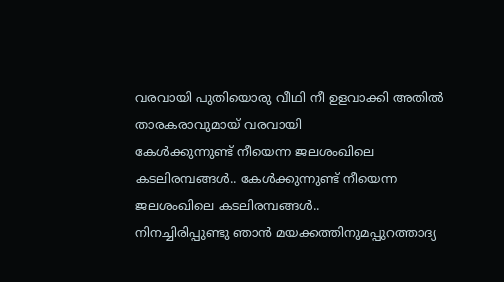വരവായി പുതിയൊരു വീഥി നീ ഉളവാക്കി അതിൽ താരകരാവുമായ് വരവായി
കേൾക്കുന്നുണ്ട് നീയെന്ന ജലശംഖിലെ കടലിരമ്പങ്ങൾ.. കേൾക്കുന്നുണ്ട് നീയെന്ന ജലശംഖിലെ കടലിരമ്പങ്ങൾ..
നിനച്ചിരിപ്പുണ്ടു ഞാൻ മയക്കത്തിനുമപ്പുറത്താദ്യ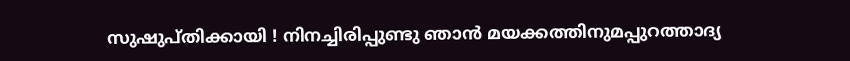സുഷുപ്തിക്കായി ! നിനച്ചിരിപ്പുണ്ടു ഞാൻ മയക്കത്തിനുമപ്പുറത്താദ്യ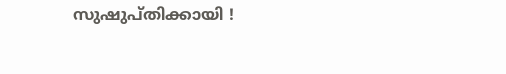സുഷുപ്തിക്കായി !